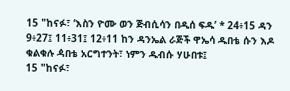15 "ከናፉ፣ ‘እስን ዮሙ ወን ጅብሲሳን በዲሰ ፍዱ’ * 24፥15 ዳን 9፥27፤ 11፥31፤ 12፥11 ከን ዳንኤል ራጅች ዋኤሳ ዱበቴ ሱን እዶ ቁልቁሉ ዻበቴ አርግተንት፣ ነምን ዱብሱ ሃሁበቱ፤
15 "ከናፉ፣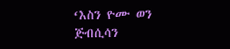‘እስን ዮሙ ወን ጅብሲሳን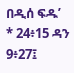በዲሰ ፍዱ’ * 24፥15 ዳን 9፥27፤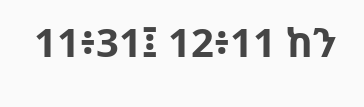11፥31፤ 12፥11 ከን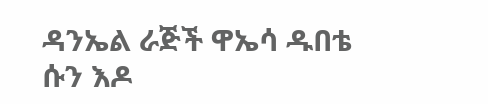ዳንኤል ራጅች ዋኤሳ ዱበቴ ሱን እዶ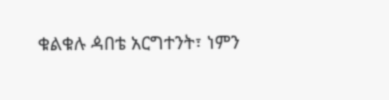ቁልቁሉ ዻበቴ አርግተንት፣ ነምን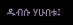ዱብሱ ሃሁበቱ፤